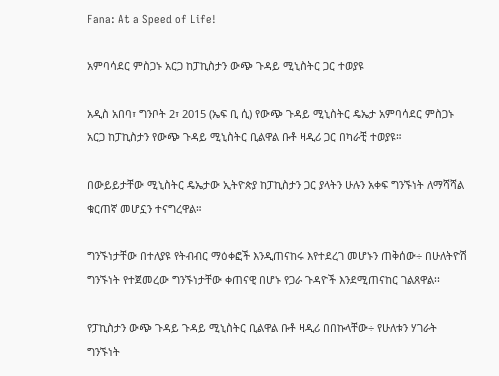Fana: At a Speed of Life!

አምባሳደር ምስጋኑ አርጋ ከፓኪስታን ውጭ ጉዳይ ሚኒስትር ጋር ተወያዩ

አዲስ አበባ፣ ግንቦት 2፣ 2015 (ኤፍ ቢ ሲ) የውጭ ጉዳይ ሚኒስትር ዴኤታ አምባሳደር ምስጋኑ አርጋ ከፓኪስታን የውጭ ጉዳይ ሚኒስትር ቢልዋል ቡቶ ዛዲሪ ጋር በካራቺ ተወያዩ።

በውይይታቸው ሚኒስትር ዴኤታው ኢትዮጵያ ከፓኪስታን ጋር ያላትን ሁሉን አቀፍ ግንኙነት ለማሻሻል ቁርጠኛ መሆኗን ተናግረዋል።

ግንኙነታቸው በተለያዩ የትብብር ማዕቀፎች እንዲጠናከሩ እየተደረገ መሆኑን ጠቅሰው÷ በሁለትዮሽ ግንኙነት የተጀመረው ግንኙነታቸው ቀጠናዊ በሆኑ የጋራ ጉዳዮች እንደሚጠናከር ገልጸዋል፡፡

የፓኪስታን ውጭ ጉዳይ ጉዳይ ሚኒስትር ቢልዋል ቡቶ ዛዲሪ በበኩላቸው÷ የሁለቱን ሃገራት ግንኙነት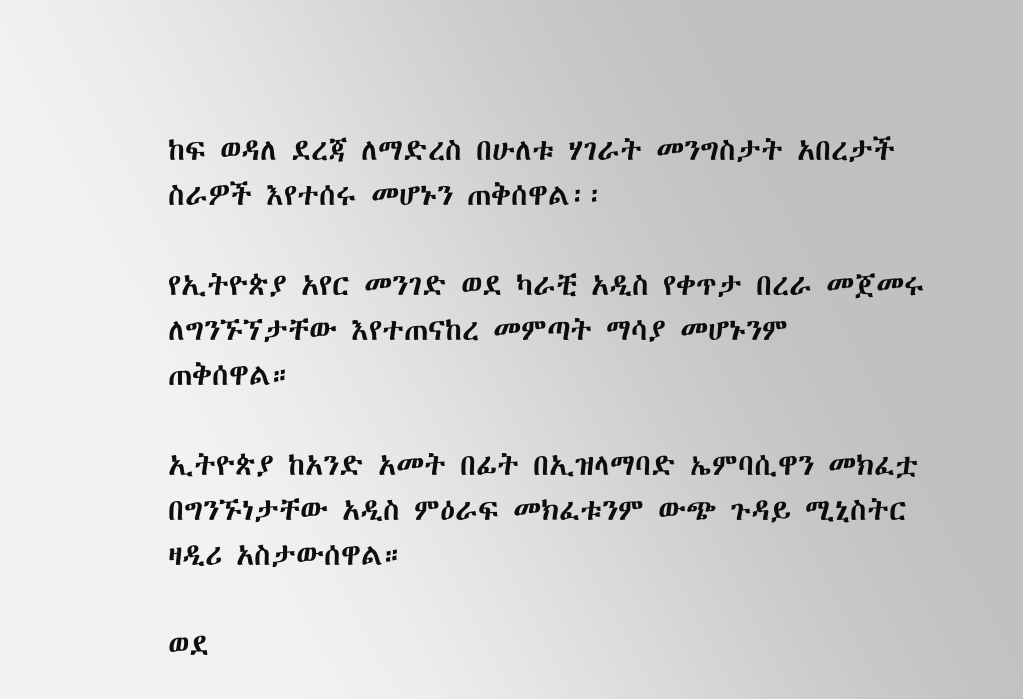ከፍ ወዳለ ደረጃ ለማድረስ በሁለቱ ሃገራት መንግስታት አበረታች ስራዎች እየተሰሩ መሆኑን ጠቅሰዋል፡፡

የኢትዮጵያ አየር መንገድ ወደ ካራቺ አዲስ የቀጥታ በረራ መጀመሩ ለግንኙኘታቸው እየተጠናከረ መምጣት ማሳያ መሆኑንም ጠቅሰዋል።

ኢትዮጵያ ከአንድ አመት በፊት በኢዝላማባድ ኤምባሲዋን መክፈቷ በግንኙነታቸው አዲስ ምዕራፍ መክፈቱንም ውጭ ጉዳይ ሚኒስትር ዛዲሪ አስታውሰዋል።

ወደ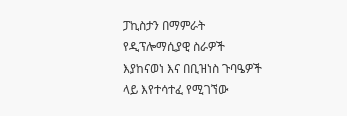ፓኪስታን በማምራት የዲፕሎማሲያዊ ስራዎች እያከናወነ እና በቢዝነስ ጉባዔዎች ላይ እየተሳተፈ የሚገኘው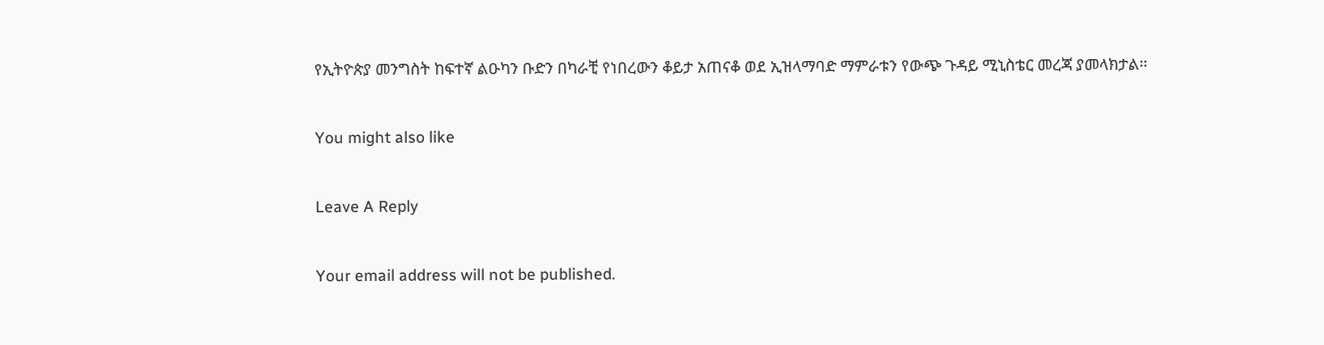የኢትዮጵያ መንግስት ከፍተኛ ልዑካን ቡድን በካራቺ የነበረውን ቆይታ አጠናቆ ወደ ኢዝላማባድ ማምራቱን የውጭ ጉዳይ ሚኒስቴር መረጃ ያመላክታል፡፡

You might also like

Leave A Reply

Your email address will not be published.